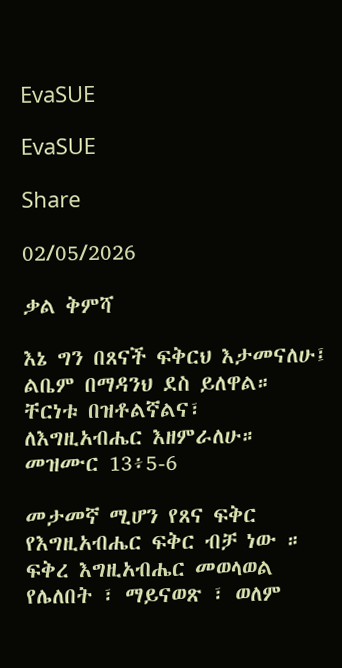EvaSUE

EvaSUE

Share

02/05/2026

ቃል ቅምሻ

እኔ ግን በጸናች ፍቅርህ እታመናለሁ፤
ልቤም በማዳንህ ደስ ይለዋል።
ቸርነቱ በዝቶልኛልና፣
ለእግዚአብሔር እዘምራለሁ።
መዝሙር 13፥5-6

መታመኛ ሚሆን የጸና ፍቅር የእግዚአብሔር ፍቅር ብቻ ነው ። ፍቅረ እግዚአብሔር መወላወል የሌለበት ፣ ማይናወጽ ፣ ወለም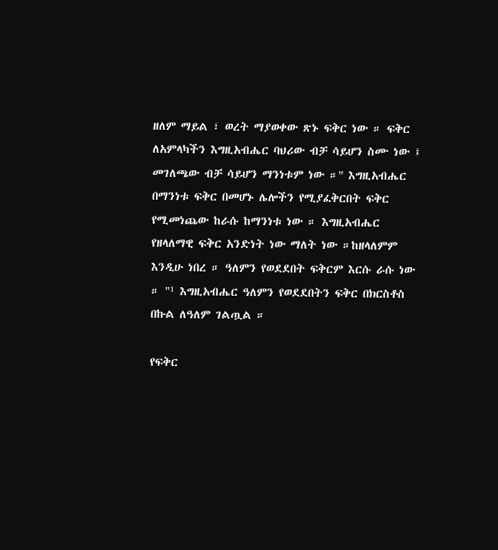ዘለም ማይል ፣ ወረት ማያወቀው ጽኑ ፍቅር ነው ። ፍቅር ለአምላካችን እግዚአብሔር ባህሪው ብቻ ሳይሆን ስሙ ነው ፤ መገለጫው ብቻ ሳይሆን ማንነቱም ነው ።" እግዚአብሔር በማንነቱ ፍቅር በመሆኑ ሌሎችን የሚያፈቅርበት ፍቅር የሚመነጨው ከራሱ ከማንነቱ ነው ። እግዚአብሔር የዘላለማዊ ፍቅር አንድነት ነው ማለት ነው ።ከዘላለምም እንዲሁ ነበረ ። ዓለምን የወደደበት ፍቅርም እርሱ ራሱ ነው ። "¹ እግዚአብሔር ዓለምን የወደደበትን ፍቅር በክርስቶስ በኩል ለዓለም ገልጧል ።

የፍቅር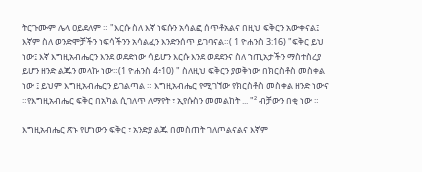ትርጉሙም ሌላ ዐይደለም ። "እርሱ ስለ እኛ ነፍሱን አሳልፎ ሰጥቶአልና በዚህ ፍቅርን አውቀናል፤ እኛም ስለ ወንድሞቻችን ነፍሳችንን አሳልፈን እንድንሰጥ ይገባናል።( 1 ዮሐንስ 3:16) "ፍቅር ይህ ነው፤ እኛ እግዚአብሔርን እንደ ወደድነው ሳይሆን እርሱ እንደ ወደደንና ስለ ኀጢአታችን ማስተስረያ ይሆን ዘንድ ልጁን መላኩ ነው።(1 ዮሐንስ 4፥10) " ስለዚህ ፍቅርን ያወቅነው በክርስቶስ መስቀል ነው ፤ ይህም እግዚአብሔርን ይገልጣል ። እግዚአብሔር የሚገኘው የክርስቶስ መስቀል ዘንድ ነውና ።የእግዚአብሔር ፍቅር በአካል ሲገለጥ ለማየት ፣ ኢየሱስን መመልከት ... "² ብቻውን በቂ ነው ።

እግዚአብሔር ጽኑ የሆነውን ፍቅር ፣ አንድያ ልጁ በመስጠት ገለጦልናልና እኛም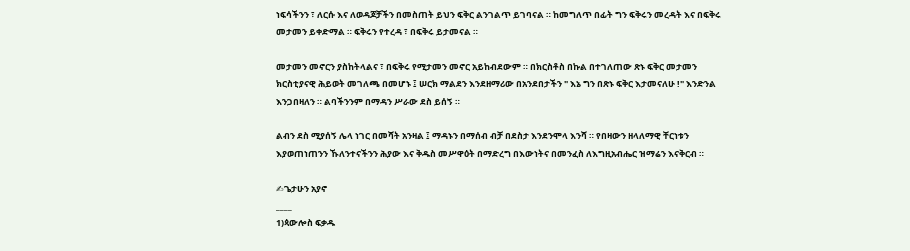ነፍሳችንን ፣ ለርሱ እና ለወዳጆቻችን በመስጠት ይህን ፍቅር ልንገልጥ ይገባናል ። ከመግለጥ በፊት ግን ፍቅሩን መረዳት እና በፍቅሩ መታመን ይቀድማል ። ፍቅሩን የተረዳ ፣ በፍቅሩ ይታመናል ።

መታመን መኖርን ያስከትላልና ፣ በፍቅሩ የሚታመን መኖር አይከብደውም ። በክርስቶስ በኩል በተገለጠው ጽኑ ፍቅር መታመን ክርስቲያናዊ ሕይወት መገለጫ በመሆኑ ፤ ሠርክ ማልደን እንደዘማሪው በአንደበታችን " እኔ ግን በጽኑ ፍቅር እታመናለሁ !" እንድንል እንጋበዛለን ። ልባችንንም በማዳን ሥራው ደስ ይሰኝ ።

ልብን ደስ ሚያሰኝ ሌላ ነገር በመሻት አንዛል ፤ ማዳኑን በማሰብ ብቻ በደስታ እንደንሞላ እንሻ ። የበዛውን ዘላለማዊ ቸርነቱን እያወጠነጠንን ኹለንተናችንን ሕያው እና ቅዱስ መሥዋዕት በማድረግ በእውነትና በመንፈስ ለእግዚአብሔር ዝማሬን እናቅርብ ።

✍ጌታሁን አያኖ
____
1)ጳውሎስ ፍቃዱ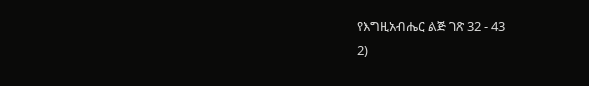የእግዚአብሔር ልጅ ገጽ 32 - 43
2)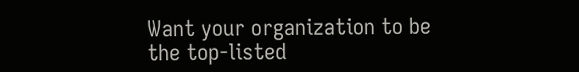Want your organization to be the top-listed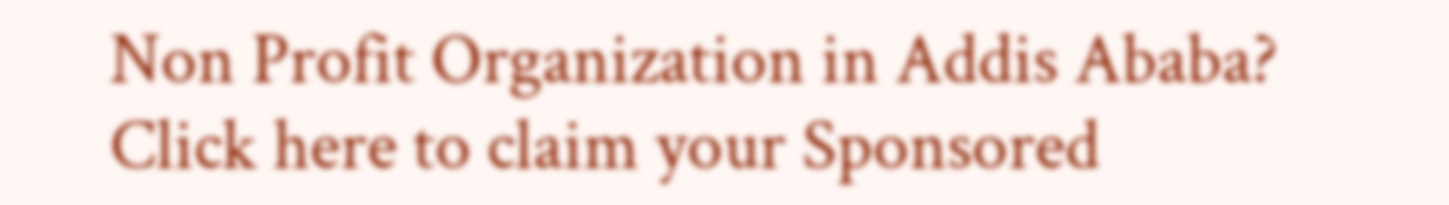Non Profit Organization in Addis Ababa?
Click here to claim your Sponsored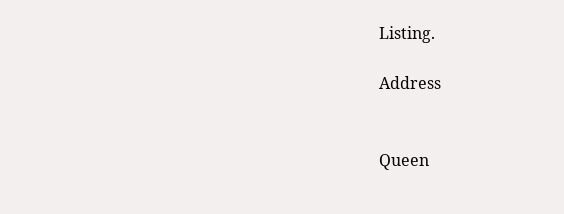Listing.

Address


Queen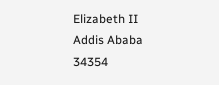Elizabeth II
Addis Ababa
34354